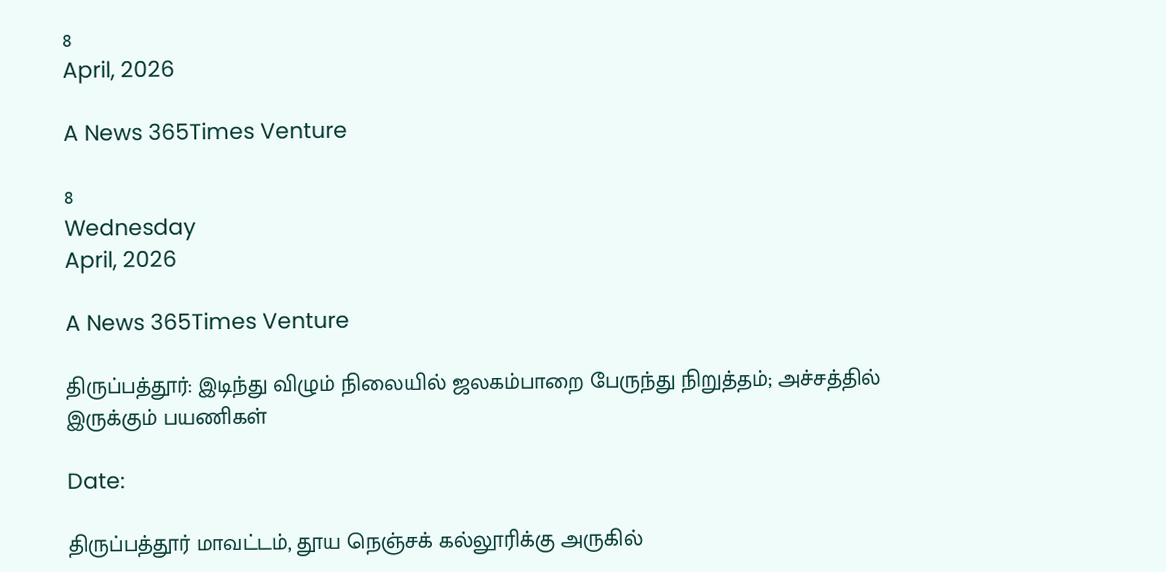8
April, 2026

A News 365Times Venture

8
Wednesday
April, 2026

A News 365Times Venture

திருப்பத்தூர்: இடிந்து விழும் நிலையில் ஜலகம்பாறை பேருந்து நிறுத்தம்; அச்சத்தில் இருக்கும் பயணிகள்

Date:

திருப்பத்தூர் மாவட்டம், தூய நெஞ்சக் கல்லூரிக்கு அருகில்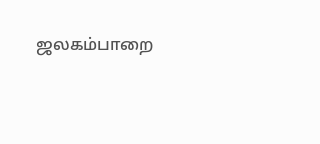ஜலகம்பாறை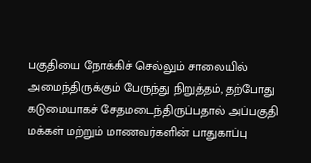பகுதியை நோக்கிச் செல்லும் சாலையில் அமைந்திருக்கும் பேருந்து நிறுத்தம், தற்போது கடுமையாகச் சேதமடைந்திருப்பதால் அப்பகுதி மக்கள் மற்றும் மாணவர்களின் பாதுகாப்பு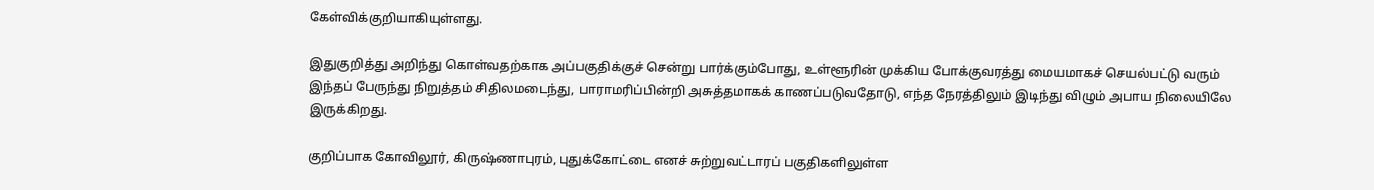கேள்விக்குறியாகியுள்ளது.

இதுகுறித்து அறிந்து கொள்வதற்காக அப்பகுதிக்குச் சென்று பார்க்கும்போது, உள்ளூரின் முக்கிய போக்குவரத்து மையமாகச் செயல்பட்டு வரும் இந்தப் பேருந்து நிறுத்தம் சிதிலமடைந்து, பாராமரிப்பின்றி அசுத்தமாகக் காணப்படுவதோடு, எந்த நேரத்திலும் இடிந்து விழும் அபாய நிலையிலே இருக்கிறது.

குறிப்பாக கோவிலூர், கிருஷ்ணாபுரம், புதுக்கோட்டை எனச் சுற்றுவட்டாரப் பகுதிகளிலுள்ள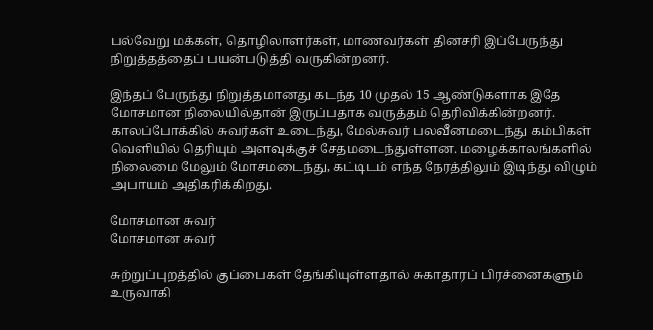பல்வேறு மக்கள், தொழிலாளர்கள், மாணவர்கள் தினசரி இப்பேருந்து நிறுத்தத்தைப் பயன்படுத்தி வருகின்றனர்.

இந்தப் பேருந்து நிறுத்தமானது கடந்த 10 முதல் 15 ஆண்டுகளாக இதே மோசமான நிலையில்தான் இருப்பதாக வருத்தம் தெரிவிக்கின்றனர். காலப்போக்கில் சுவர்கள் உடைந்து, மேல்சுவர் பலவீனமடைந்து கம்பிகள் வெளியில் தெரியும் அளவுக்குச் சேதமடைந்துள்ளன. மழைக்காலங்களில் நிலைமை மேலும் மோசமடைந்து, கட்டிடம் எந்த நேரத்திலும் இடிந்து விழும் அபாயம் அதிகரிக்கிறது.

மோசமான சுவர்
மோசமான சுவர்

சுற்றுப்புறத்தில் குப்பைகள் தேங்கியுள்ளதால் சுகாதாரப் பிரச்னைகளும் உருவாகி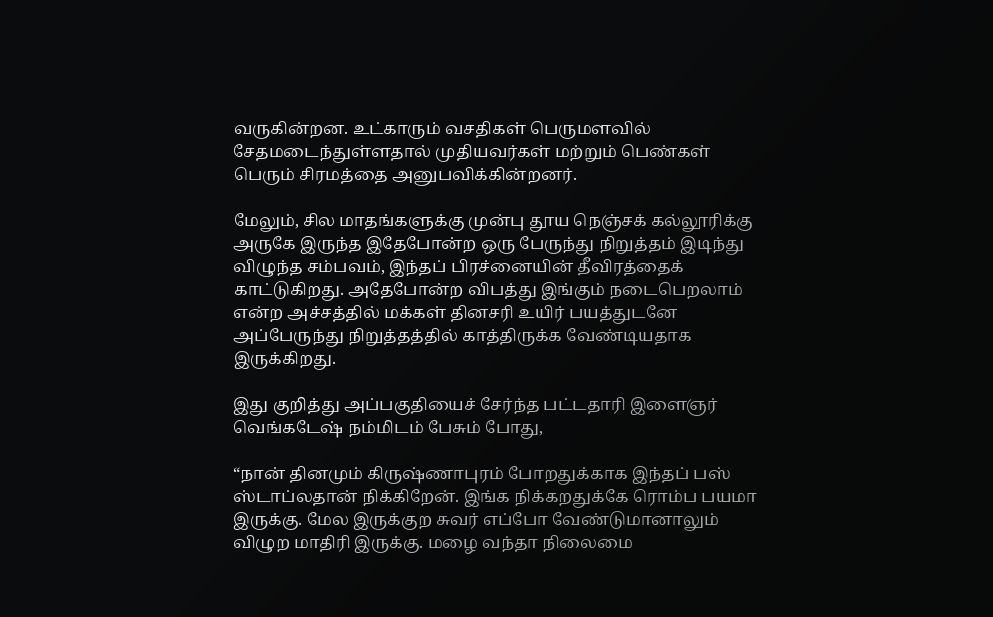வருகின்றன. உட்காரும் வசதிகள் பெருமளவில் சேதமடைந்துள்ளதால் முதியவர்கள் மற்றும் பெண்கள் பெரும் சிரமத்தை அனுபவிக்கின்றனர்.

மேலும், சில மாதங்களுக்கு முன்பு தூய நெஞ்சக் கல்லூரிக்கு அருகே இருந்த இதேபோன்ற ஒரு பேருந்து நிறுத்தம் இடிந்து விழுந்த சம்பவம், இந்தப் பிரச்னையின் தீவிரத்தைக் காட்டுகிறது. அதேபோன்ற விபத்து இங்கும் நடைபெறலாம் என்ற அச்சத்தில் மக்கள் தினசரி உயிர் பயத்துடனே அப்பேருந்து நிறுத்தத்தில் காத்திருக்க வேண்டியதாக இருக்கிறது.

இது குறித்து அப்பகுதியைச் சேர்ந்த பட்டதாரி இளைஞர் வெங்கடேஷ் நம்மிடம் பேசும் போது,

“நான் தினமும் கிருஷ்ணாபுரம் போறதுக்காக இந்தப் பஸ் ஸ்டாப்லதான் நிக்கிறேன். இங்க நிக்கறதுக்கே ரொம்ப பயமா இருக்கு. மேல இருக்குற சுவர் எப்போ வேண்டுமானாலும் விழுற மாதிரி இருக்கு. மழை வந்தா நிலைமை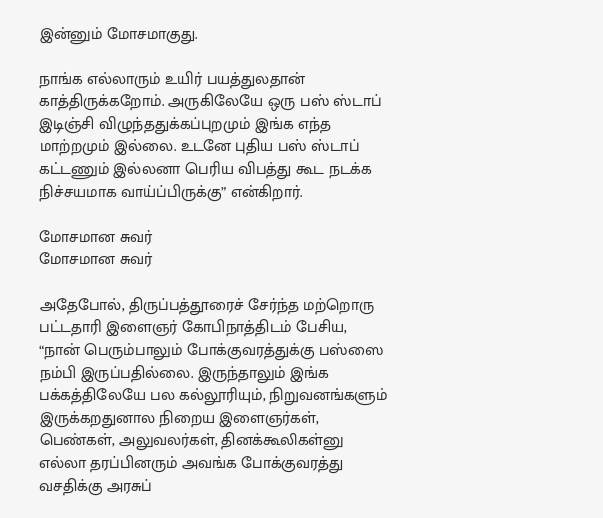இன்னும் மோசமாகுது.

நாங்க எல்லாரும் உயிர் பயத்துலதான் காத்திருக்கறோம். அருகிலேயே ஒரு பஸ் ஸ்டாப் இடிஞ்சி விழுந்ததுக்கப்புறமும் இங்க எந்த மாற்றமும் இல்லை. உடனே புதிய பஸ் ஸ்டாப் கட்டணும் இல்லனா பெரிய விபத்து கூட நடக்க நிச்சயமாக வாய்ப்பிருக்கு” என்கிறார்.

மோசமான சுவர்
மோசமான சுவர்

அதேபோல், திருப்பத்தூரைச் சேர்ந்த மற்றொரு பட்டதாரி இளைஞர் கோபிநாத்திடம் பேசிய, “நான் பெரும்பாலும் போக்குவரத்துக்கு பஸ்ஸை நம்பி இருப்பதில்லை. இருந்தாலும் இங்க பக்கத்திலேயே பல கல்லூரியும், நிறுவனங்களும் இருக்கறதுனால நிறைய இளைஞர்கள், பெண்கள், அலுவலர்கள், தினக்கூலிகள்னு எல்லா தரப்பினரும் அவங்க போக்குவரத்து வசதிக்கு அரசுப்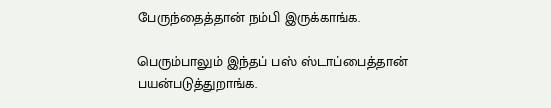பேருந்தைத்தான் நம்பி இருக்காங்க.

பெரும்பாலும் இந்தப் பஸ் ஸ்டாப்பைத்தான் பயன்படுத்துறாங்க.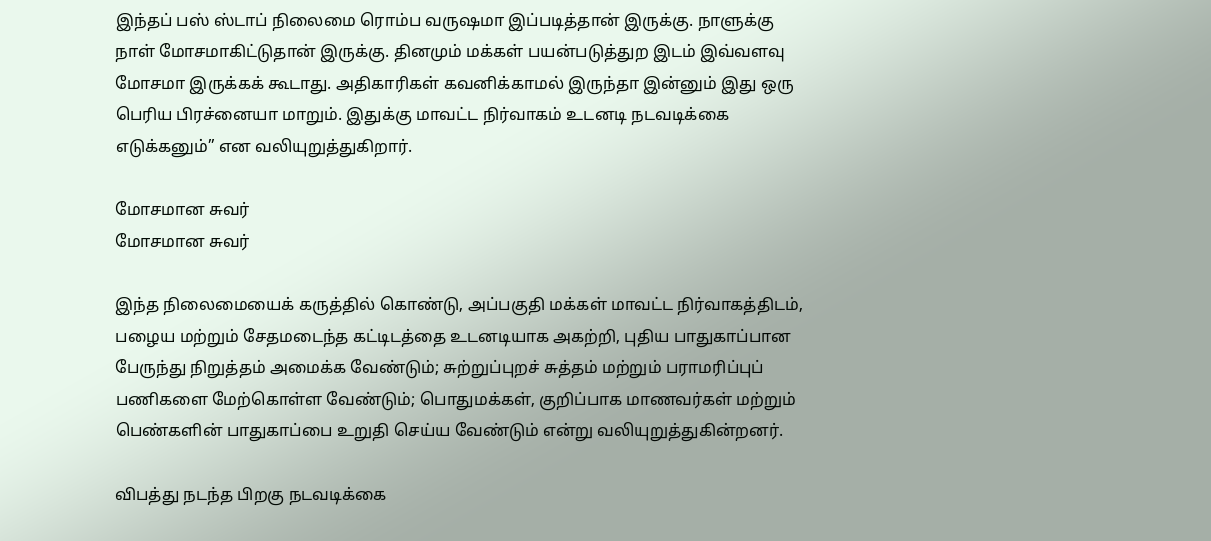இந்தப் பஸ் ஸ்டாப் நிலைமை ரொம்ப வருஷமா இப்படித்தான் இருக்கு. நாளுக்கு நாள் மோசமாகிட்டுதான் இருக்கு. தினமும் மக்கள் பயன்படுத்துற இடம் இவ்வளவு மோசமா இருக்கக் கூடாது. அதிகாரிகள் கவனிக்காமல் இருந்தா இன்னும் இது ஒரு பெரிய பிரச்னையா மாறும். இதுக்கு மாவட்ட நிர்வாகம் உடனடி நடவடிக்கை எடுக்கனும்” என வலியுறுத்துகிறார்.

மோசமான சுவர்
மோசமான சுவர்

இந்த நிலைமையைக் கருத்தில் கொண்டு, அப்பகுதி மக்கள் மாவட்ட நிர்வாகத்திடம், பழைய மற்றும் சேதமடைந்த கட்டிடத்தை உடனடியாக அகற்றி, புதிய பாதுகாப்பான பேருந்து நிறுத்தம் அமைக்க வேண்டும்; சுற்றுப்புறச் சுத்தம் மற்றும் பராமரிப்புப் பணிகளை மேற்கொள்ள வேண்டும்; பொதுமக்கள், குறிப்பாக மாணவர்கள் மற்றும் பெண்களின் பாதுகாப்பை உறுதி செய்ய வேண்டும் என்று வலியுறுத்துகின்றனர்.

விபத்து நடந்த பிறகு நடவடிக்கை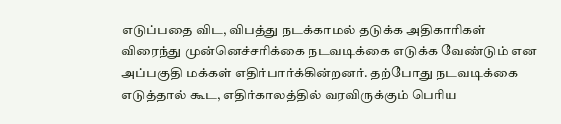எடுப்பதை விட, விபத்து நடக்காமல் தடுக்க அதிகாரிகள் விரைந்து முன்னெச்சரிக்கை நடவடிக்கை எடுக்க வேண்டும் என அப்பகுதி மக்கள் எதிர்பார்க்கின்றனர். தற்போது நடவடிக்கை எடுத்தால் கூட, எதிர்காலத்தில் வரவிருக்கும் பெரிய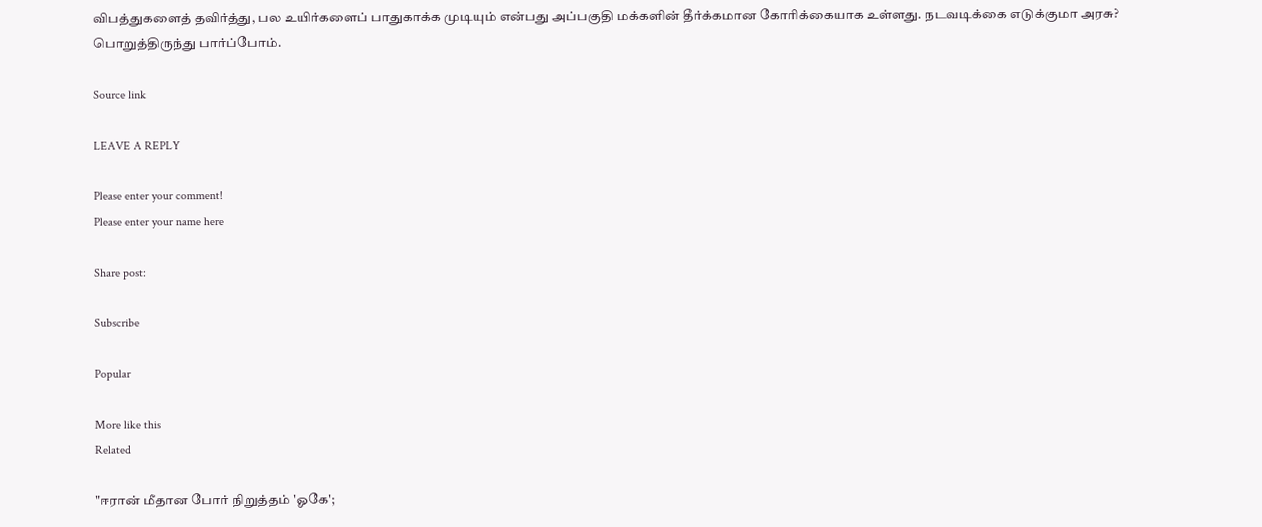விபத்துகளைத் தவிர்த்து, பல உயிர்களைப் பாதுகாக்க முடியும் என்பது அப்பகுதி மக்களின் தீர்க்கமான கோரிக்கையாக உள்ளது. நடவடிக்கை எடுக்குமா அரசு? பொறுத்திருந்து பார்ப்போம்.

Source link

LEAVE A REPLY

Please enter your comment!
Please enter your name here

Share post:

Subscribe

Popular

More like this
Related

"ஈரான் மீதான போர் நிறுத்தம் 'ஓகே';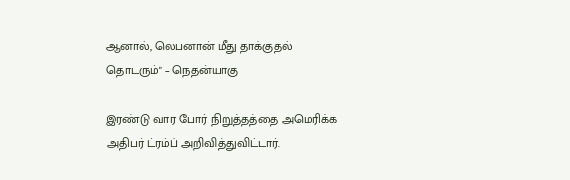ஆனால், லெபனான் மீது தாக்குதல் தொடரும்" – நெதன்யாகு

இரண்டு வார போர் நிறுத்தத்தை அமெரிக்க அதிபர் ட்ரம்ப் அறிவித்துவிட்டார்.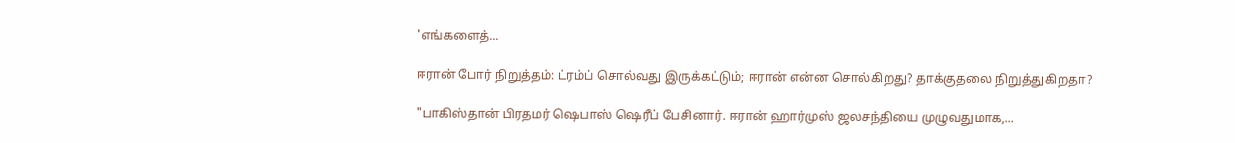'எங்களைத்...

ஈரான் போர் நிறுத்தம்: ட்ரம்ப் சொல்வது இருக்கட்டும்; ஈரான் என்ன சொல்கிறது? தாக்குதலை நிறுத்துகிறதா?

"பாகிஸ்தான் பிரதமர் ஷெபாஸ் ஷெரீப் பேசினார். ஈரான் ஹார்முஸ் ஜலசந்தியை முழுவதுமாக,...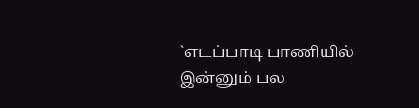`எடப்பாடி பாணியில் இன்னும் பல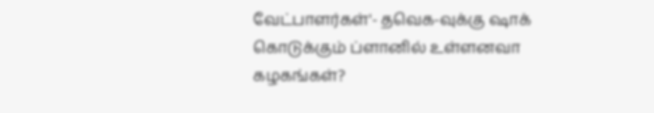வேட்பாளர்கள்'- தவெக-வுக்கு ஷாக் கொடுக்கும் ப்ளானில் உள்ளனவா கழகங்கள்?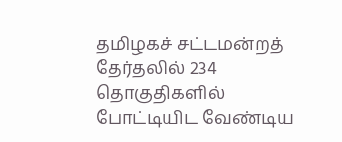தமிழகச் சட்டமன்றத் தேர்தலில் 234 தொகுதிகளில் போட்டியிட வேண்டிய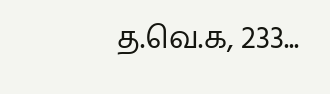த.வெ.க, 233...